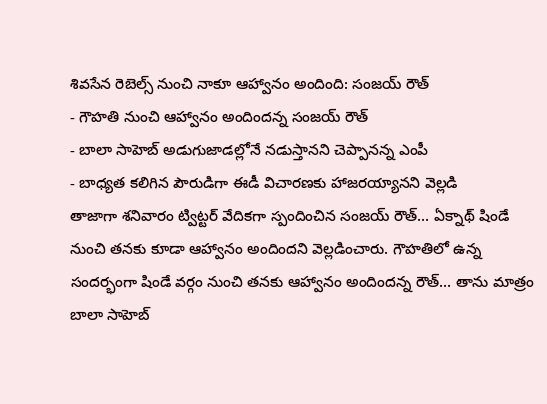శివసేన రెబెల్స్ నుంచి నాకూ ఆహ్వానం అందింది: సంజయ్ రౌత్
- గౌహతి నుంచి ఆహ్వానం అందిందన్న సంజయ్ రౌత్
- బాలా సాహెబ్ అడుగుజాడల్లోనే నడుస్తానని చెప్పానన్న ఎంపీ
- బాధ్యత కలిగిన పౌరుడిగా ఈడీ విచారణకు హాజరయ్యానని వెల్లడి
తాజాగా శనివారం ట్విట్టర్ వేదికగా స్పందించిన సంజయ్ రౌత్... ఏక్నాథ్ షిండే నుంచి తనకు కూడా ఆహ్వానం అందిందని వెల్లడించారు. గౌహతిలో ఉన్న సందర్భంగా షిండే వర్గం నుంచి తనకు ఆహ్వానం అందిందన్న రౌత్... తాను మాత్రం బాలా సాహెబ్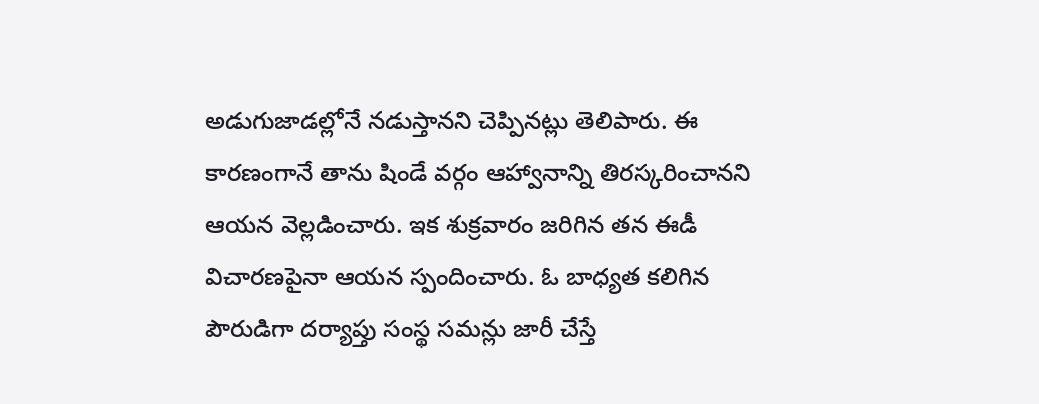అడుగుజాడల్లోనే నడుస్తానని చెప్పినట్లు తెలిపారు. ఈ కారణంగానే తాను షిండే వర్గం ఆహ్వానాన్ని తిరస్కరించానని ఆయన వెల్లడించారు. ఇక శుక్రవారం జరిగిన తన ఈడీ విచారణపైనా ఆయన స్పందించారు. ఓ బాధ్యత కలిగిన పౌరుడిగా దర్యాప్తు సంస్థ సమన్లు జారీ చేస్తే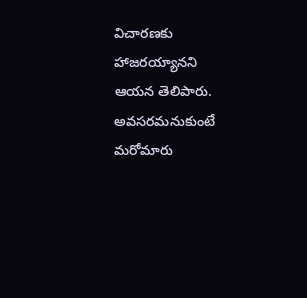విచారణకు హాజరయ్యానని ఆయన తెలిపారు. అవసరమనుకుంటే మరోమారు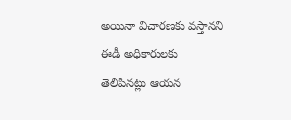అయినా విచారణకు వస్తానని ఈడీ అధికారులకు తెలిపినట్లు ఆయన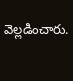వెల్లడించారు.